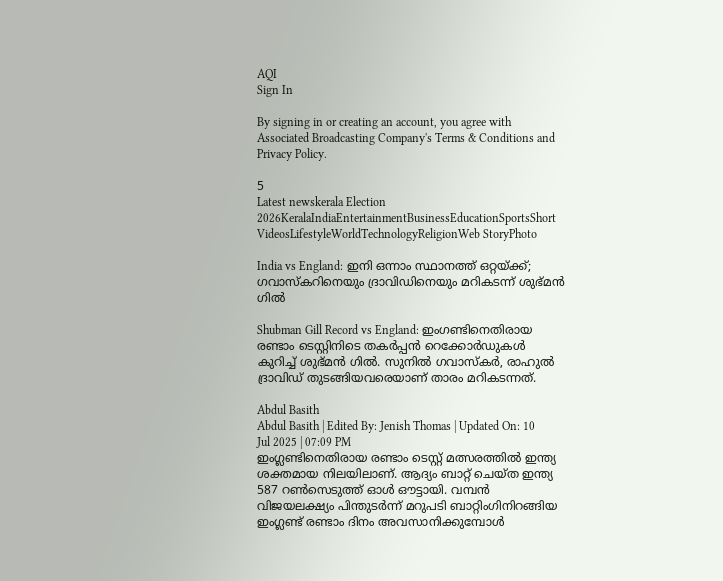AQI
Sign In

By signing in or creating an account, you agree with Associated Broadcasting Company's Terms & Conditions and Privacy Policy.

5
Latest newskerala Election 2026KeralaIndiaEntertainmentBusinessEducationSportsShort VideosLifestyleWorldTechnologyReligionWeb StoryPhoto

India vs England: ഇനി ഒന്നാം സ്ഥാനത്ത് ഒറ്റയ്ക്ക്; ഗവാസ്കറിനെയും ദ്രാവിഡിനെയും മറികടന്ന് ശുഭ്മൻ ഗിൽ

Shubman Gill Record vs England: ഇംഗണ്ടിനെതിരായ രണ്ടാം ടെസ്റ്റിനിടെ തകർപ്പൻ റെക്കോർഡുകൾ കുറിച്ച് ശുഭ്മൻ ഗിൽ. സുനിൽ ഗവാസ്കർ, രാഹുൽ ദ്രാവിഡ് തുടങ്ങിയവരെയാണ് താരം മറികടന്നത്.

Abdul Basith
Abdul Basith | Edited By: Jenish Thomas | Updated On: 10 Jul 2025 | 07:09 PM
ഇംഗ്ലണ്ടിനെതിരായ രണ്ടാം ടെസ്റ്റ് മത്സരത്തിൽ ഇന്ത്യ ശക്തമായ നിലയിലാണ്. ആദ്യം ബാറ്റ് ചെയ്ത ഇന്ത്യ 587 റൺസെടുത്ത് ഓൾ ഔട്ടായി. വമ്പൻ വിജയലക്ഷ്യം പിന്തുടർന്ന് മറുപടി ബാറ്റിംഗിനിറങ്ങിയ ഇംഗ്ലണ്ട് രണ്ടാം ദിനം അവസാനിക്കുമ്പോൾ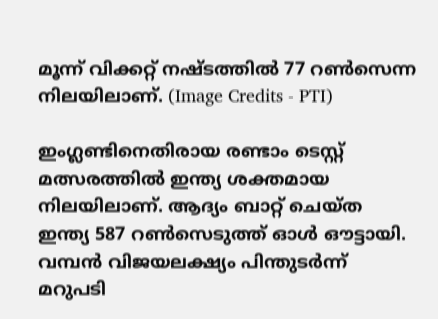മൂന്ന് വിക്കറ്റ് നഷ്ടത്തിൽ 77 റൺസെന്ന നിലയിലാണ്. (Image Credits - PTI)

ഇംഗ്ലണ്ടിനെതിരായ രണ്ടാം ടെസ്റ്റ് മത്സരത്തിൽ ഇന്ത്യ ശക്തമായ നിലയിലാണ്. ആദ്യം ബാറ്റ് ചെയ്ത ഇന്ത്യ 587 റൺസെടുത്ത് ഓൾ ഔട്ടായി. വമ്പൻ വിജയലക്ഷ്യം പിന്തുടർന്ന് മറുപടി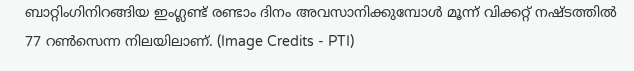ബാറ്റിംഗിനിറങ്ങിയ ഇംഗ്ലണ്ട് രണ്ടാം ദിനം അവസാനിക്കുമ്പോൾ മൂന്ന് വിക്കറ്റ് നഷ്ടത്തിൽ 77 റൺസെന്ന നിലയിലാണ്. (Image Credits - PTI)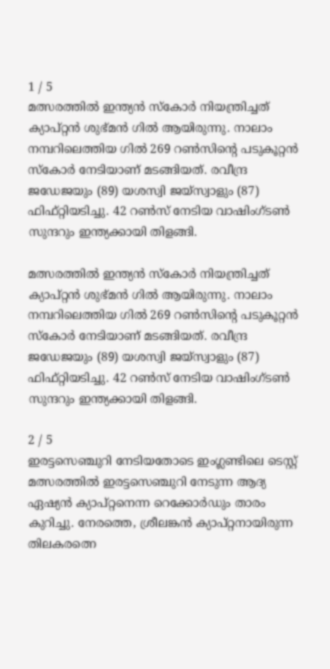1 / 5
മത്സരത്തിൽ ഇന്ത്യൻ സ്കോർ നിയന്ത്രിച്ചത് ക്യാപ്റ്റൻ ശുഭ്മൻ ഗിൽ ആയിരുന്നു. നാലാം നമ്പറിലെത്തിയ ഗിൽ 269 റൺസിൻ്റെ പടുകൂറ്റൻ സ്കോർ നേടിയാണ് മടങ്ങിയത്. രവീന്ദ്ര ജഡേജയും (89) യശസ്വി ജയ്സ്വാളും (87) ഫിഫ്റ്റിയടിച്ചു. 42 റൺസ് നേടിയ വാഷിംഗ്ടൺ സുന്ദറും ഇന്ത്യക്കായി തിളങ്ങി.

മത്സരത്തിൽ ഇന്ത്യൻ സ്കോർ നിയന്ത്രിച്ചത് ക്യാപ്റ്റൻ ശുഭ്മൻ ഗിൽ ആയിരുന്നു. നാലാം നമ്പറിലെത്തിയ ഗിൽ 269 റൺസിൻ്റെ പടുകൂറ്റൻ സ്കോർ നേടിയാണ് മടങ്ങിയത്. രവീന്ദ്ര ജഡേജയും (89) യശസ്വി ജയ്സ്വാളും (87) ഫിഫ്റ്റിയടിച്ചു. 42 റൺസ് നേടിയ വാഷിംഗ്ടൺ സുന്ദറും ഇന്ത്യക്കായി തിളങ്ങി.

2 / 5
ഇരട്ടസെഞ്ചുറി നേടിയതോടെ ഇംഗ്ലണ്ടിലെ ടെസ്റ്റ് മത്സരത്തിൽ ഇരട്ടസെഞ്ചുറി നേടുന്ന ആദ്യ ഏഷ്യൻ ക്യാപ്റ്റനെന്ന റെക്കോർഡും താരം കുറിച്ചു. നേരത്തെ, ശ്രീലങ്കൻ ക്യാപ്റ്റനായിരുന്ന തിലകരത്നെ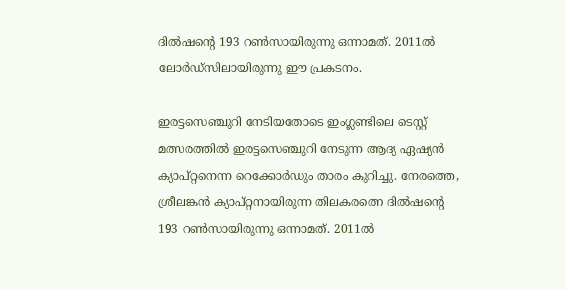ദിൽഷൻ്റെ 193 റൺസായിരുന്നു ഒന്നാമത്. 2011ൽ ലോർഡ്സിലായിരുന്നു ഈ പ്രകടനം.

ഇരട്ടസെഞ്ചുറി നേടിയതോടെ ഇംഗ്ലണ്ടിലെ ടെസ്റ്റ് മത്സരത്തിൽ ഇരട്ടസെഞ്ചുറി നേടുന്ന ആദ്യ ഏഷ്യൻ ക്യാപ്റ്റനെന്ന റെക്കോർഡും താരം കുറിച്ചു. നേരത്തെ, ശ്രീലങ്കൻ ക്യാപ്റ്റനായിരുന്ന തിലകരത്നെ ദിൽഷൻ്റെ 193 റൺസായിരുന്നു ഒന്നാമത്. 2011ൽ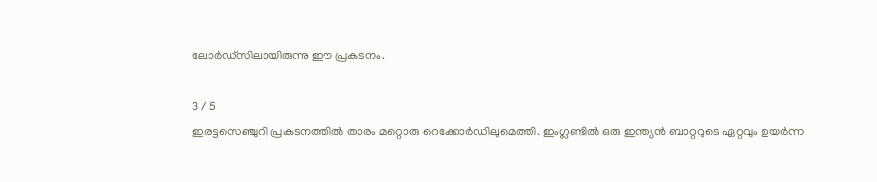ലോർഡ്സിലായിരുന്നു ഈ പ്രകടനം.

3 / 5
ഇരട്ടസെഞ്ചുറി പ്രകടനത്തിൽ താരം മറ്റൊരു റെക്കോർഡിലുമെത്തി. ഇംഗ്ലണ്ടിൽ ഒരു ഇന്ത്യൻ ബാറ്ററുടെ ഏറ്റവും ഉയർന്ന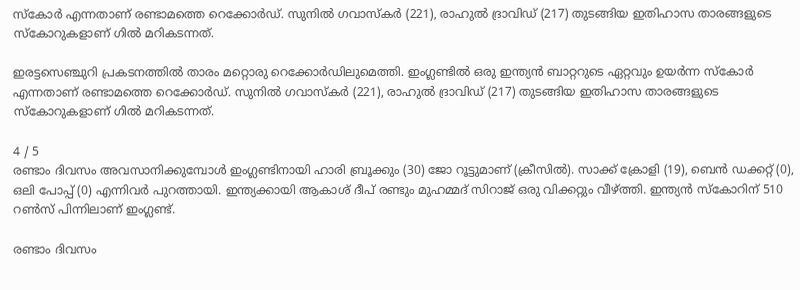സ്കോർ എന്നതാണ് രണ്ടാമത്തെ റെക്കോർഡ്. സുനിൽ ഗവാസ്കർ (221), രാഹുൽ ദ്രാവിഡ് (217) തുടങ്ങിയ ഇതിഹാസ താരങ്ങളുടെ സ്കോറുകളാണ് ഗിൽ മറികടന്നത്.

ഇരട്ടസെഞ്ചുറി പ്രകടനത്തിൽ താരം മറ്റൊരു റെക്കോർഡിലുമെത്തി. ഇംഗ്ലണ്ടിൽ ഒരു ഇന്ത്യൻ ബാറ്ററുടെ ഏറ്റവും ഉയർന്ന സ്കോർ എന്നതാണ് രണ്ടാമത്തെ റെക്കോർഡ്. സുനിൽ ഗവാസ്കർ (221), രാഹുൽ ദ്രാവിഡ് (217) തുടങ്ങിയ ഇതിഹാസ താരങ്ങളുടെ സ്കോറുകളാണ് ഗിൽ മറികടന്നത്.

4 / 5
രണ്ടാം ദിവസം അവസാനിക്കുമ്പോൾ ഇംഗ്ലണ്ടിനായി ഹാരി ബ്രൂക്കും (30) ജോ റൂട്ടുമാണ് (ക്രീസിൽ). സാക്ക് ക്രോളി (19), ബെൻ ഡക്കറ്റ് (0), ഒലി പോപ്പ് (0) എന്നിവർ പുറത്തായി. ഇന്ത്യക്കായി ആകാശ് ദീപ് രണ്ടും മുഹമ്മദ് സിറാജ് ഒരു വിക്കറ്റും വീഴ്ത്തി. ഇന്ത്യൻ സ്കോറിന് 510 റൺസ് പിന്നിലാണ് ഇംഗ്ലണ്ട്.

രണ്ടാം ദിവസം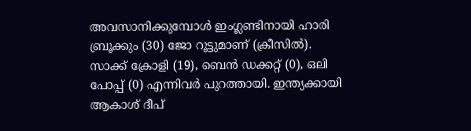അവസാനിക്കുമ്പോൾ ഇംഗ്ലണ്ടിനായി ഹാരി ബ്രൂക്കും (30) ജോ റൂട്ടുമാണ് (ക്രീസിൽ). സാക്ക് ക്രോളി (19), ബെൻ ഡക്കറ്റ് (0), ഒലി പോപ്പ് (0) എന്നിവർ പുറത്തായി. ഇന്ത്യക്കായി ആകാശ് ദീപ്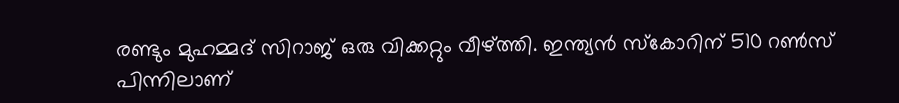രണ്ടും മുഹമ്മദ് സിറാജ് ഒരു വിക്കറ്റും വീഴ്ത്തി. ഇന്ത്യൻ സ്കോറിന് 510 റൺസ് പിന്നിലാണ്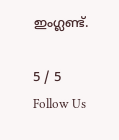ഇംഗ്ലണ്ട്.

5 / 5
Follow Us